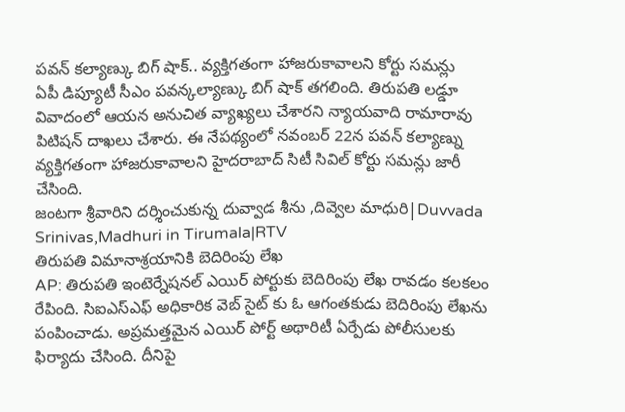పవన్ కల్యాణ్కు బిగ్ షాక్.. వ్యక్తిగతంగా హాజరుకావాలని కోర్టు సమన్లు
ఏపీ డిప్యూటీ సీఎం పవన్కల్యాణ్కు బిగ్ షాక్ తగలింది. తిరుపతి లడ్డూ వివాదంలో ఆయన అనుచిత వ్యాఖ్యలు చేశారని న్యాయవాది రామారావు పిటిషన్ దాఖలు చేశారు. ఈ నేపథ్యంలో నవంబర్ 22న పవన్ కల్యాణ్ను వ్యక్తిగతంగా హాజరుకావాలని హైదరాబాద్ సిటీ సివిల్ కోర్టు సమన్లు జారీ చేసింది.
జంటగా శ్రీవారిని దర్శించుకున్న దువ్వాడ శీను ,దివ్వెల మాధురి|Duvvada Srinivas,Madhuri in Tirumala|RTV
తిరుపతి విమానాశ్రయానికి బెదిరింపు లేఖ
AP: తిరుపతి ఇంటెర్నేషనల్ ఎయిర్ పోర్టుకు బెదిరింపు లేఖ రావడం కలకలం రేపింది. సిఐఎస్ఎఫ్ అధికారిక వెబ్ సైట్ కు ఓ ఆగంతకుడు బెదిరింపు లేఖను పంపించాడు. అప్రమత్తమైన ఎయిర్ పోర్ట్ అథారిటీ ఏర్పేడు పోలీసులకు ఫిర్యాదు చేసింది. దీనిపై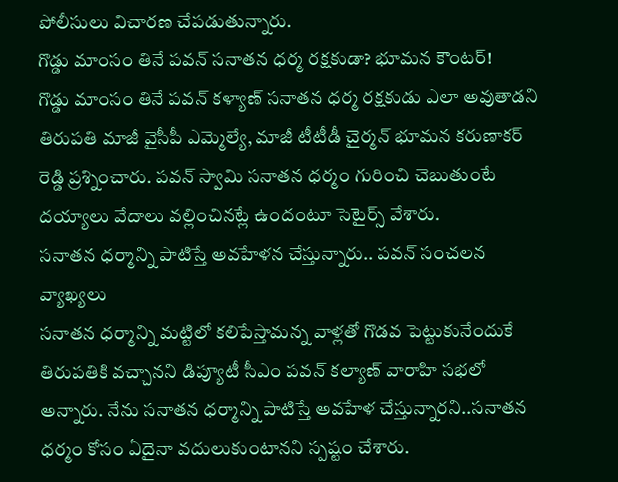పోలీసులు విచారణ చేపడుతున్నారు.
గొడ్డు మాంసం తినే పవన్ సనాతన ధర్మ రక్షకుడా? భూమన కౌంటర్!
గొడ్డు మాంసం తినే పవన్ కళ్యాణ్ సనాతన ధర్మ రక్షకుడు ఎలా అవుతాడని తిరుపతి మాజీ వైసీపీ ఎమ్మెల్యే, మాజీ టీటీడీ చైర్మన్ భూమన కరుణాకర్ రెడ్డి ప్రశ్నించారు. పవన్ స్వామి సనాతన ధర్మం గురించి చెబుతుంటే దయ్యాలు వేదాలు వల్లించినట్లే ఉందంటూ సెటైర్స్ వేశారు.
సనాతన ధర్మాన్ని పాటిస్తే అవహేళన చేస్తున్నారు.. పవన్ సంచలన వ్యాఖ్యలు
సనాతన ధర్మాన్ని మట్టిలో కలిపేస్తామన్న వాళ్లతో గొడవ పెట్టుకునేందుకే తిరుపతికి వచ్చానని డిప్యూటీ సీఎం పవన్ కల్యాణ్ వారాహి సభలో అన్నారు. నేను సనాతన ధర్మాన్ని పాటిస్తే అవహేళ చేస్తున్నారని..సనాతన ధర్మం కోసం ఏదైనా వదులుకుంటానని స్పష్టం చేశారు.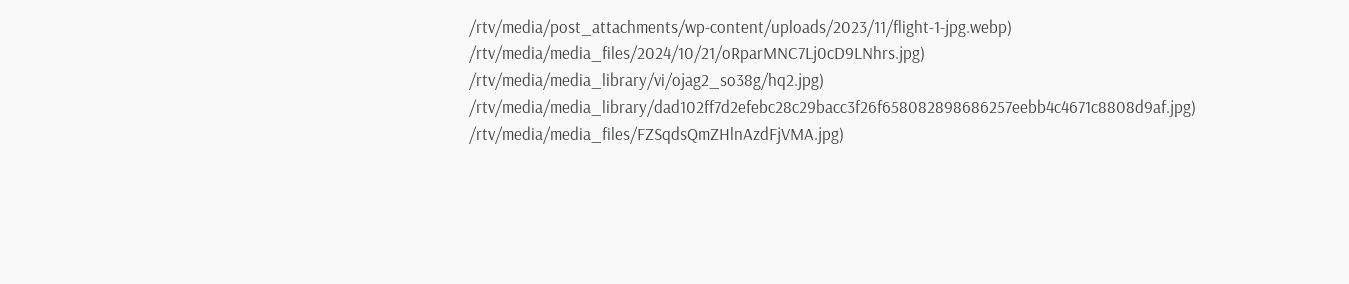/rtv/media/post_attachments/wp-content/uploads/2023/11/flight-1-jpg.webp)
/rtv/media/media_files/2024/10/21/oRparMNC7Lj0cD9LNhrs.jpg)
/rtv/media/media_library/vi/ojag2_so38g/hq2.jpg)
/rtv/media/media_library/dad102ff7d2efebc28c29bacc3f26f658082898686257eebb4c4671c8808d9af.jpg)
/rtv/media/media_files/FZSqdsQmZHlnAzdFjVMA.jpg)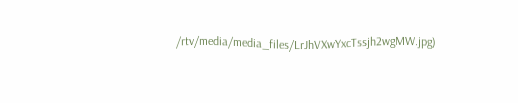/rtv/media/media_files/LrJhVXwYxcTssjh2wgMW.jpg)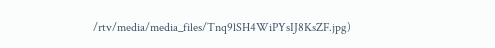/rtv/media/media_files/Tnq9lSH4WiPYsIJ8KsZF.jpg)